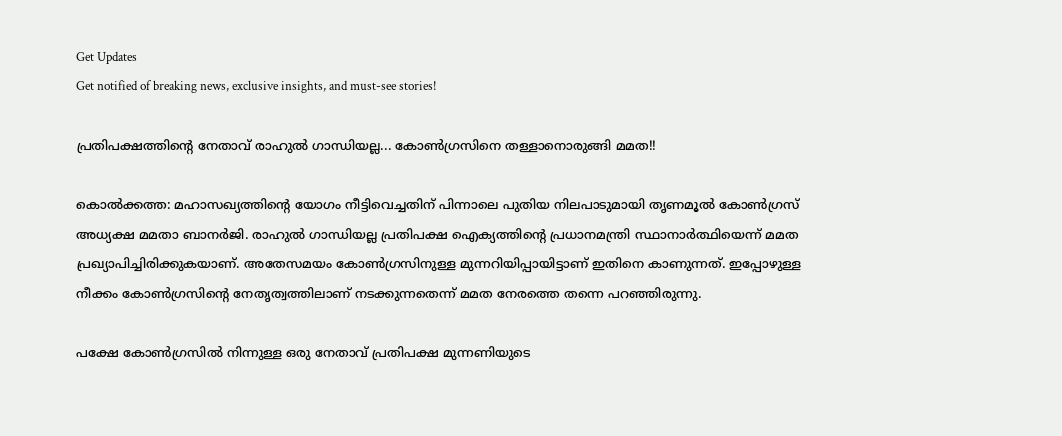Get Updates
Get notified of breaking news, exclusive insights, and must-see stories!

പ്രതിപക്ഷത്തിന്റെ നേതാവ് രാഹുല്‍ ഗാന്ധിയല്ല... കോണ്‍ഗ്രസിനെ തള്ളാനൊരുങ്ങി മമത!!

കൊല്‍ക്കത്ത: മഹാസഖ്യത്തിന്റെ യോഗം നീട്ടിവെച്ചതിന് പിന്നാലെ പുതിയ നിലപാടുമായി തൃണമൂല്‍ കോണ്‍ഗ്രസ് അധ്യക്ഷ മമതാ ബാനര്‍ജി. രാഹുല്‍ ഗാന്ധിയല്ല പ്രതിപക്ഷ ഐക്യത്തിന്റെ പ്രധാനമന്ത്രി സ്ഥാനാര്‍ത്ഥിയെന്ന് മമത പ്രഖ്യാപിച്ചിരിക്കുകയാണ്. അതേസമയം കോണ്‍ഗ്രസിനുള്ള മുന്നറിയിപ്പായിട്ടാണ് ഇതിനെ കാണുന്നത്. ഇപ്പോഴുള്ള നീക്കം കോണ്‍ഗ്രസിന്റെ നേതൃത്വത്തിലാണ് നടക്കുന്നതെന്ന് മമത നേരത്തെ തന്നെ പറഞ്ഞിരുന്നു.

പക്ഷേ കോണ്‍ഗ്രസില്‍ നിന്നുള്ള ഒരു നേതാവ് പ്രതിപക്ഷ മുന്നണിയുടെ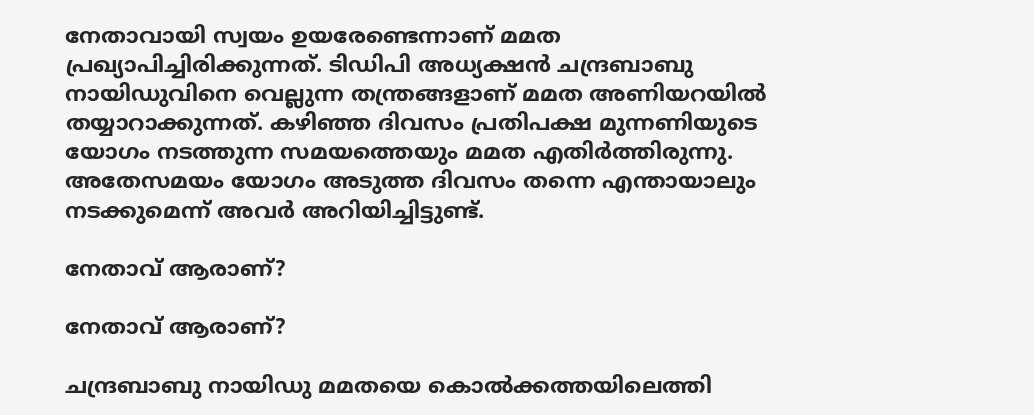നേതാവായി സ്വയം ഉയരേണ്ടെന്നാണ് മമത പ്രഖ്യാപിച്ചിരിക്കുന്നത്. ടിഡിപി അധ്യക്ഷന്‍ ചന്ദ്രബാബു നായിഡുവിനെ വെല്ലുന്ന തന്ത്രങ്ങളാണ് മമത അണിയറയില്‍ തയ്യാറാക്കുന്നത്. കഴിഞ്ഞ ദിവസം പ്രതിപക്ഷ മുന്നണിയുടെ യോഗം നടത്തുന്ന സമയത്തെയും മമത എതിര്‍ത്തിരുന്നു. അതേസമയം യോഗം അടുത്ത ദിവസം തന്നെ എന്തായാലും നടക്കുമെന്ന് അവര്‍ അറിയിച്ചിട്ടുണ്ട്.

നേതാവ് ആരാണ്?

നേതാവ് ആരാണ്?

ചന്ദ്രബാബു നായിഡു മമതയെ കൊല്‍ക്കത്തയിലെത്തി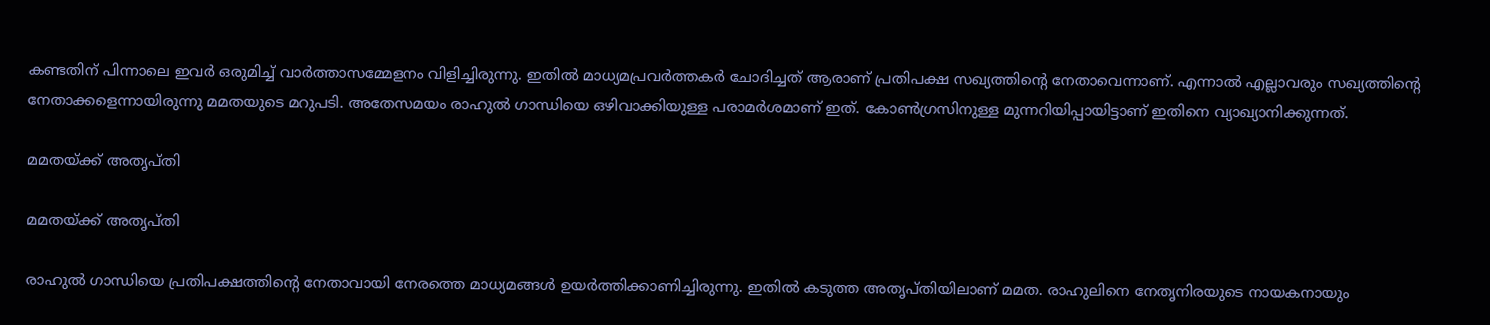കണ്ടതിന് പിന്നാലെ ഇവര്‍ ഒരുമിച്ച് വാര്‍ത്താസമ്മേളനം വിളിച്ചിരുന്നു. ഇതില്‍ മാധ്യമപ്രവര്‍ത്തകര്‍ ചോദിച്ചത് ആരാണ് പ്രതിപക്ഷ സഖ്യത്തിന്റെ നേതാവെന്നാണ്. എന്നാല്‍ എല്ലാവരും സഖ്യത്തിന്റെ നേതാക്കളെന്നായിരുന്നു മമതയുടെ മറുപടി. അതേസമയം രാഹുല്‍ ഗാന്ധിയെ ഒഴിവാക്കിയുള്ള പരാമര്‍ശമാണ് ഇത്. കോണ്‍ഗ്രസിനുള്ള മുന്നറിയിപ്പായിട്ടാണ് ഇതിനെ വ്യാഖ്യാനിക്കുന്നത്.

മമതയ്ക്ക് അതൃപ്തി

മമതയ്ക്ക് അതൃപ്തി

രാഹുല്‍ ഗാന്ധിയെ പ്രതിപക്ഷത്തിന്റെ നേതാവായി നേരത്തെ മാധ്യമങ്ങള്‍ ഉയര്‍ത്തിക്കാണിച്ചിരുന്നു. ഇതില്‍ കടുത്ത അതൃപ്തിയിലാണ് മമത. രാഹുലിനെ നേതൃനിരയുടെ നായകനായും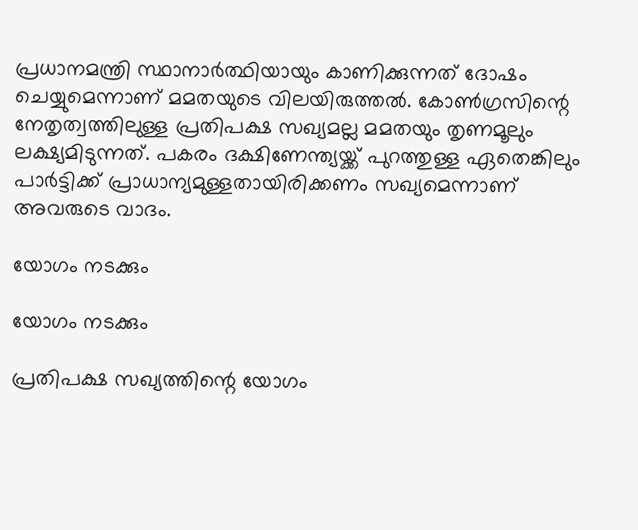പ്രധാനമന്ത്രി സ്ഥാനാര്‍ത്ഥിയായും കാണിക്കുന്നത് ദോഷം ചെയ്യുമെന്നാണ് മമതയുടെ വിലയിരുത്തല്‍. കോണ്‍ഗ്രസിന്റെ നേതൃത്വത്തിലുള്ള പ്രതിപക്ഷ സഖ്യമല്ല മമതയും തൃണമൂലും ലക്ഷ്യമിടുന്നത്. പകരം ദക്ഷിണേന്ത്യയ്ക്ക് പുറത്തുള്ള ഏതെങ്കിലും പാര്‍ട്ടിക്ക് പ്രാധാന്യമുള്ളതായിരിക്കണം സഖ്യമെന്നാണ് അവരുടെ വാദം.

യോഗം നടക്കും

യോഗം നടക്കും

പ്രതിപക്ഷ സഖ്യത്തിന്റെ യോഗം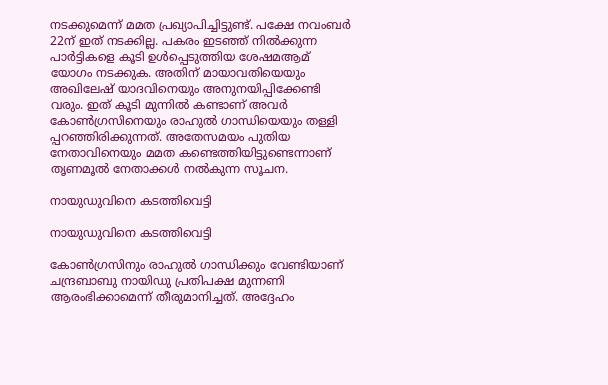നടക്കുമെന്ന് മമത പ്രഖ്യാപിച്ചിട്ടുണ്ട്. പക്ഷേ നവംബര്‍ 22ന് ഇത് നടക്കില്ല. പകരം ഇടഞ്ഞ് നില്‍ക്കുന്ന പാര്‍ട്ടികളെ കൂടി ഉള്‍പ്പെടുത്തിയ ശേഷമആമ് യോഗം നടക്കുക. അതിന് മായാവതിയെയും അഖിലേഷ് യാദവിനെയും അനുനയിപ്പിക്കേണ്ടി വരും. ഇത് കൂടി മുന്നില്‍ കണ്ടാണ് അവര്‍ കോണ്‍ഗ്രസിനെയും രാഹുല്‍ ഗാന്ധിയെയും തള്ളി പ്പറഞ്ഞിരിക്കുന്നത്. അതേസമയം പുതിയ നേതാവിനെയും മമത കണ്ടെത്തിയിട്ടുണ്ടെന്നാണ് തൃണമൂല്‍ നേതാക്കള്‍ നല്‍കുന്ന സൂചന.

നായുഡുവിനെ കടത്തിവെട്ടി

നായുഡുവിനെ കടത്തിവെട്ടി

കോണ്‍ഗ്രസിനും രാഹുല്‍ ഗാന്ധിക്കും വേണ്ടിയാണ് ചന്ദ്രബാബു നായിഡു പ്രതിപക്ഷ മുന്നണി ആരംഭിക്കാമെന്ന് തീരുമാനിച്ചത്. അദ്ദേഹം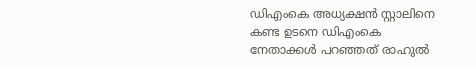ഡിഎംകെ അധ്യക്ഷന്‍ സ്റ്റാലിനെ കണ്ട ഉടനെ ഡിഎംകെ നേതാക്കള്‍ പറഞ്ഞത് രാഹുല്‍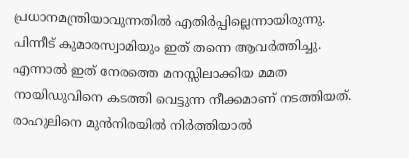പ്രധാനമന്ത്രിയാവുന്നതില്‍ എതിര്‍പ്പില്ലെന്നായിരുന്നു. പിന്നീട് കുമാരസ്വാമിയും ഇത് തന്നെ ആവര്‍ത്തിച്ചു. എന്നാല്‍ ഇത് നേരത്തെ മനസ്സിലാക്കിയ മമത നായിഡുവിനെ കടത്തി വെട്ടുന്ന നീക്കമാണ് നടത്തിയത്. രാഹുലിനെ മുന്‍നിരയില്‍ നിര്‍ത്തിയാല്‍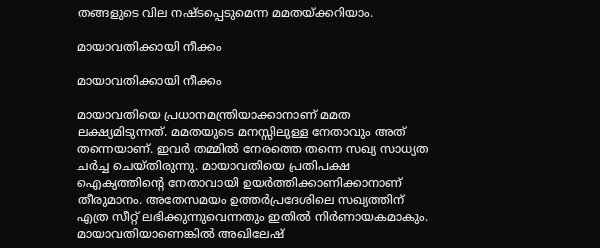തങ്ങളുടെ വില നഷ്ടപ്പെടുമെന്ന മമതയ്ക്കറിയാം.

മായാവതിക്കായി നീക്കം

മായാവതിക്കായി നീക്കം

മായാവതിയെ പ്രധാനമന്ത്രിയാക്കാനാണ് മമത ലക്ഷ്യമിടുന്നത്. മമതയുടെ മനസ്സിലുള്ള നേതാവും അത് തന്നെയാണ്. ഇവര്‍ തമ്മില്‍ നേരത്തെ തന്നെ സഖ്യ സാധ്യത ചര്‍ച്ച ചെയ്തിരുന്നു. മായാവതിയെ പ്രതിപക്ഷ ഐക്യത്തിന്റെ നേതാവായി ഉയര്‍ത്തിക്കാണിക്കാനാണ് തീരുമാനം. അതേസമയം ഉത്തര്‍പ്രദേശിലെ സഖ്യത്തിന് എത്ര സീറ്റ് ലഭിക്കുന്നുവെന്നതും ഇതില്‍ നിര്‍ണായകമാകും. മായാവതിയാണെങ്കില്‍ അഖിലേഷ്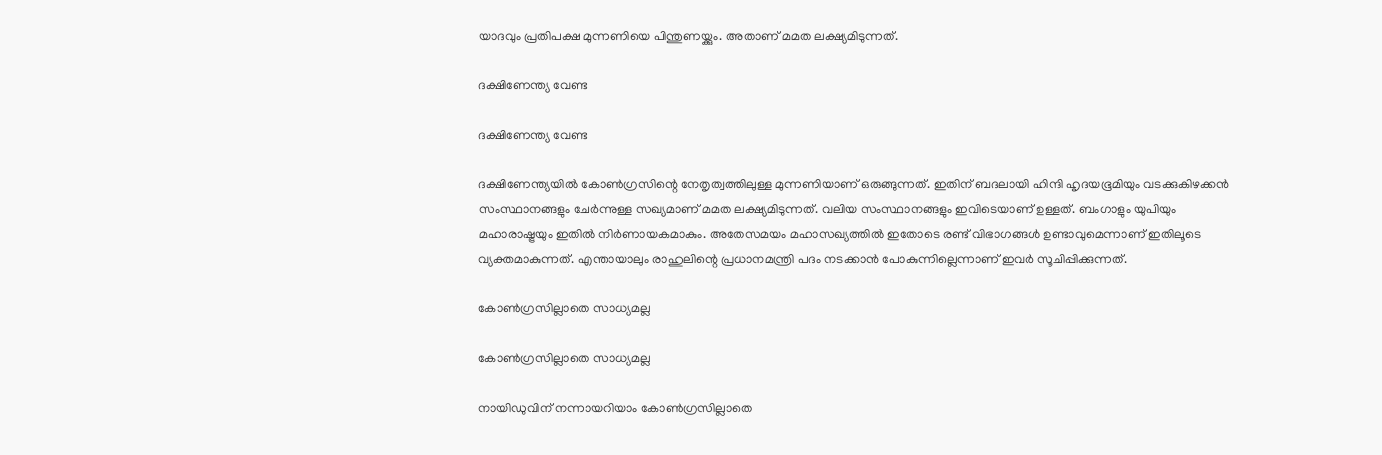യാദവും പ്രതിപക്ഷ മുന്നണിയെ പിന്തുണയ്ക്കും. അതാണ് മമത ലക്ഷ്യമിടുന്നത്.

ദക്ഷിണേന്ത്യ വേണ്ട

ദക്ഷിണേന്ത്യ വേണ്ട

ദക്ഷിണേന്ത്യയില്‍ കോണ്‍ഗ്രസിന്റെ നേതൃത്വത്തിലുള്ള മുന്നണിയാണ് ഒരുങ്ങുന്നത്. ഇതിന് ബദലായി ഹിന്ദി ഹൃദയഭൂമിയും വടക്കുകിഴക്കന്‍ സംസ്ഥാനങ്ങളും ചേര്‍ന്നുള്ള സഖ്യമാണ് മമത ലക്ഷ്യമിടുന്നത്. വലിയ സംസ്ഥാനങ്ങളും ഇവിടെയാണ് ഉള്ളത്. ബംഗാളും യുപിയും മഹാരാഷ്ട്രയും ഇതില്‍ നിര്‍ണായകമാകും. അതേസമയം മഹാസഖ്യത്തില്‍ ഇതോടെ രണ്ട് വിഭാഗങ്ങള്‍ ഉണ്ടാവുമെന്നാണ് ഇതിലൂടെ വ്യക്തമാകുന്നത്. എന്തായാലും രാഹുലിന്റെ പ്രധാനമന്ത്രി പദം നടക്കാന്‍ പോകുന്നില്ലെന്നാണ് ഇവര്‍ സൂചിപ്പിക്കുന്നത്.

കോണ്‍ഗ്രസില്ലാതെ സാധ്യമല്ല

കോണ്‍ഗ്രസില്ലാതെ സാധ്യമല്ല

നായിഡുവിന് നന്നായറിയാം കോണ്‍ഗ്രസില്ലാതെ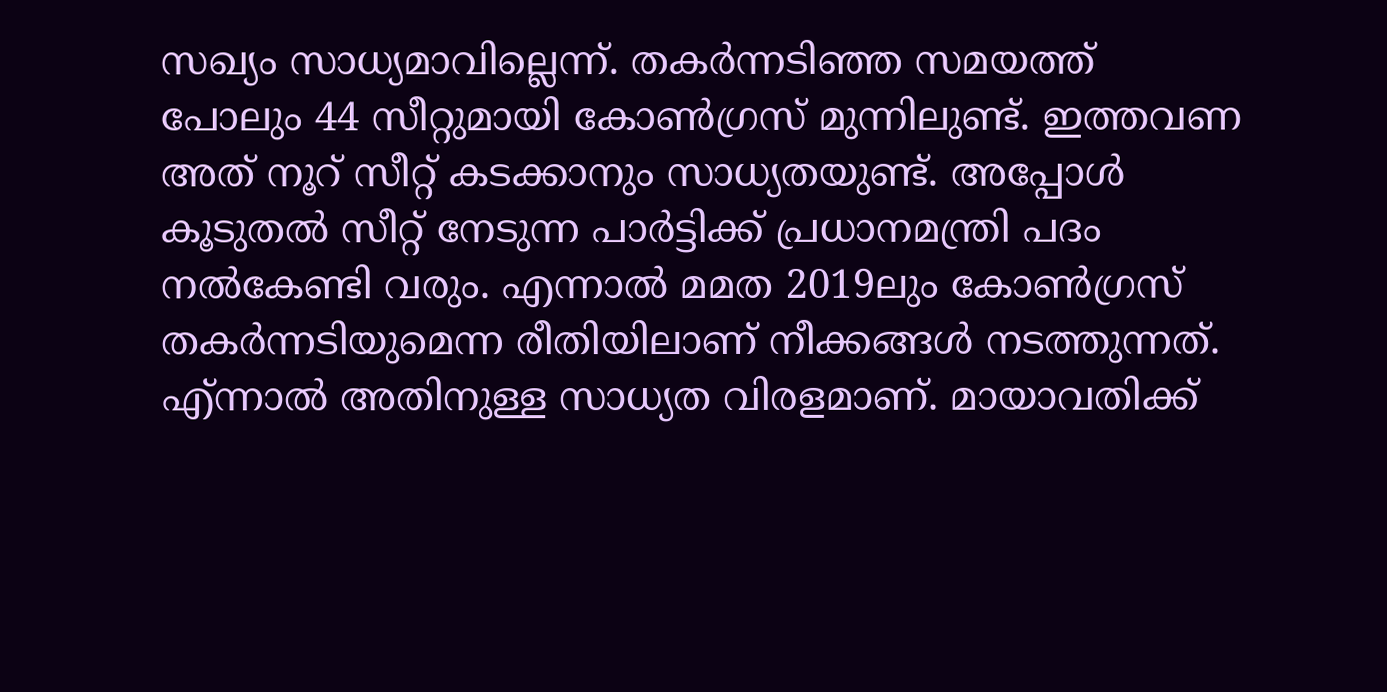സഖ്യം സാധ്യമാവില്ലെന്ന്. തകര്‍ന്നടിഞ്ഞ സമയത്ത് പോലും 44 സീറ്റുമായി കോണ്‍ഗ്രസ് മുന്നിലുണ്ട്. ഇത്തവണ അത് നൂറ് സീറ്റ് കടക്കാനും സാധ്യതയുണ്ട്. അപ്പോള്‍ കൂടുതല്‍ സീറ്റ് നേടുന്ന പാര്‍ട്ടിക്ക് പ്രധാനമന്ത്രി പദം നല്‍കേണ്ടി വരും. എന്നാല്‍ മമത 2019ലും കോണ്‍ഗ്രസ് തകര്‍ന്നടിയുമെന്ന രീതിയിലാണ് നീക്കങ്ങള്‍ നടത്തുന്നത്. എ്ന്നാല്‍ അതിനുള്ള സാധ്യത വിരളമാണ്. മായാവതിക്ക്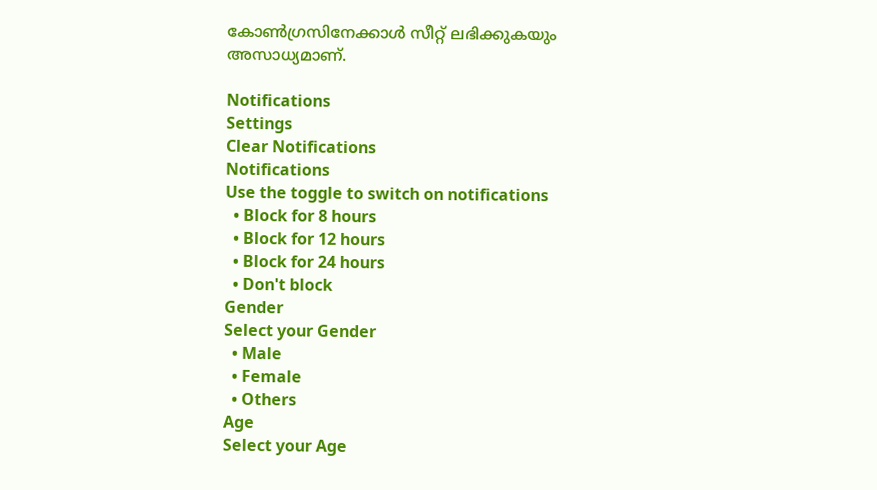കോണ്‍ഗ്രസിനേക്കാള്‍ സീറ്റ് ലഭിക്കുകയും അസാധ്യമാണ്.

Notifications
Settings
Clear Notifications
Notifications
Use the toggle to switch on notifications
  • Block for 8 hours
  • Block for 12 hours
  • Block for 24 hours
  • Don't block
Gender
Select your Gender
  • Male
  • Female
  • Others
Age
Select your Age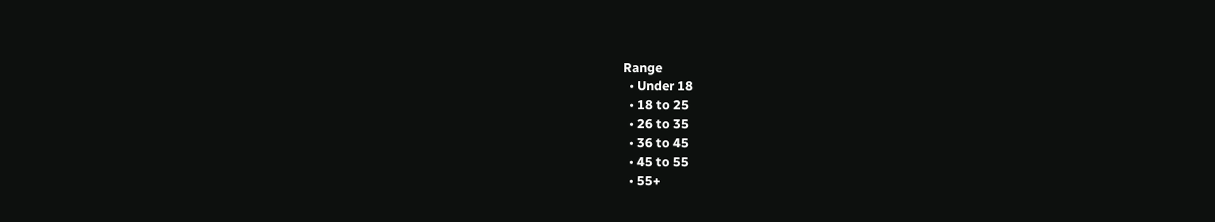Range
  • Under 18
  • 18 to 25
  • 26 to 35
  • 36 to 45
  • 45 to 55
  • 55+